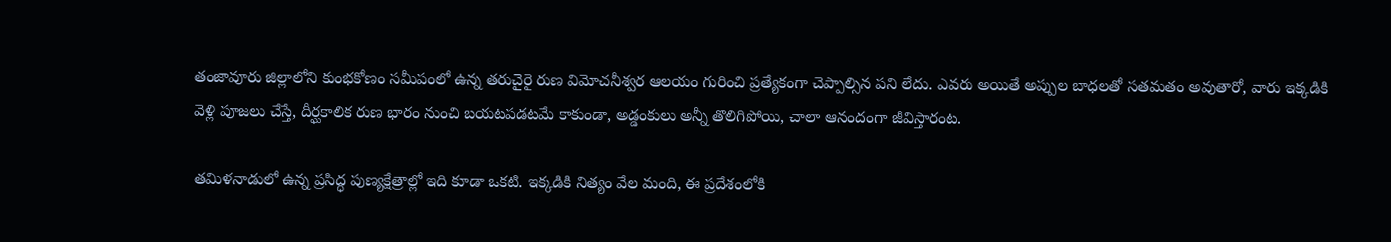తంజావూరు జిల్లాలోని కుంభకోణం సమీపంలో ఉన్న తరుచైరై రుణ విమోచనీశ్వర ఆలయం గురించి ప్రత్యేకంగా చెప్పాల్సిన పని లేదు. ఎవరు అయితే అప్పుల బాధలతో సతమతం అవుతారో, వారు ఇక్కడికి వెళ్లి పూజలు చేస్తే, దీర్ఘకాలిక రుణ భారం నుంచి బయటపడటమే కాకుండా, అడ్డంకులు అన్నీ తొలిగిపోయి, చాలా ఆనందంగా జీవిస్తారంట.

తమిళనాడులో ఉన్న ప్రసిద్ధ పుణ్యక్షేత్రాల్లో ఇది కూడా ఒకటి. ఇక్కడికి నిత్యం వేల మంది, ఈ ప్రదేశంలోకి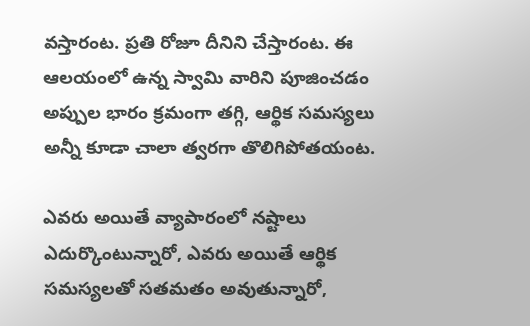వస్తారంట. ప్రతి రోజూ దీనిని చేస్తారంట. ఈ ఆలయంలో ఉన్న స్వామి వారిని పూజించడం అప్పుల భారం క్రమంగా తగ్గి, ఆర్థిక సమస్యలు అన్నీ కూడా చాలా త్వరగా తొలిగిపోతయంట.

ఎవరు అయితే వ్యాపారంలో నష్టాలు ఎదుర్కొంటున్నారో, ఎవరు అయితే ఆర్థిక సమస్యలతో సతమతం అవుతున్నారో,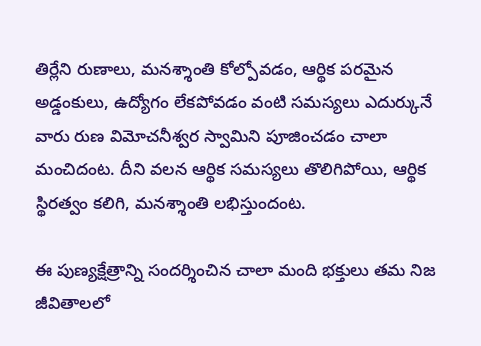తిర్లేని రుణాలు, మనశ్శాంతి కోల్పోవడం, ఆర్థిక పరమైన అడ్డంకులు, ఉద్యోగం లేకపోవడం వంటి సమస్యలు ఎదుర్కునే వారు రుణ విమోచనీశ్వర స్వామిని పూజించడం చాలా మంచిదంట. దీని వలన ఆర్థిక సమస్యలు తొలిగిపోయి, ఆర్థిక స్థిరత్వం కలిగి, మనశ్శాంతి లభిస్తుందంట.

ఈ పుణ్యక్షేత్రాన్ని సందర్శించిన చాలా మంది భక్తులు తమ నిజ జీవితాలలో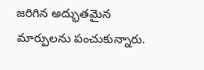జరిగిన అద్భుతమైన మార్పులను పంచుకున్నారు.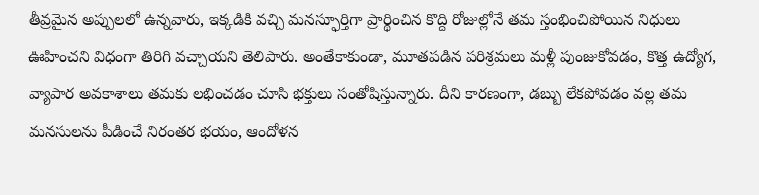తీవ్రమైన అప్పులలో ఉన్నవారు, ఇక్కడికి వచ్చి మనస్ఫూర్తిగా ప్రార్థించిన కొద్ది రోజుల్లోనే తమ స్తంభించిపోయిన నిధులు ఊహించని విధంగా తిరిగి వచ్చాయని తెలిపారు. అంతేకాకుండా, మూతపడిన పరిశ్రమలు మళ్లీ పుంజుకోవడం, కొత్త ఉద్యోగ, వ్యాపార అవకాశాలు తమకు లభించడం చూసి భక్తులు సంతోషిస్తున్నారు. దీని కారణంగా, డబ్బు లేకపోవడం వల్ల తమ మనసులను పీడించే నిరంతర భయం, ఆందోళన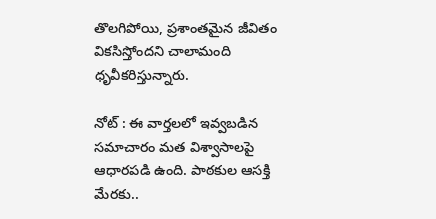తొలగిపోయి, ప్రశాంతమైన జీవితం వికసిస్తోందని చాలామంది ధృవీకరిస్తున్నారు.

నోట్ : ఈ వార్తలలో ఇవ్వబడిన సమాచారం మత విశ్వాసాలపై ఆధారపడి ఉంది. పాఠకుల ఆసక్తి మేరకు..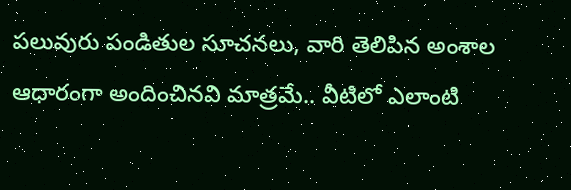పలువురు పండితుల సూచనలు, వారి తెలిపిన అంశాల ఆధారంగా అందించినవి మాత్రమే.. వీటిలో ఎలాంటి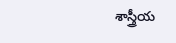శాస్త్రీయ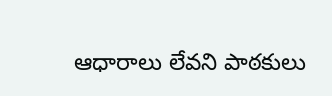ఆధారాలు లేవని పాఠకులు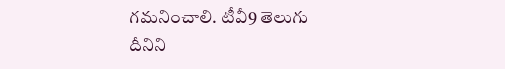గమనించాలి. టీవీ9 తెలుగు దీనిని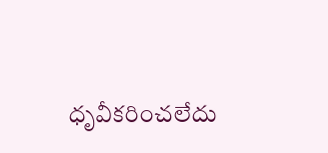ధృవీకరించలేదు